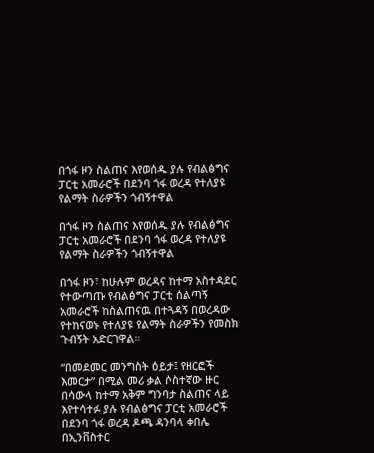በጎፋ ዞን ስልጠና እየወሰዱ ያሉ የብልፅግና ፓርቲ አመራሮች በደንባ ጎፋ ወረዳ የተለያዩ የልማት ስራዎችን ጎብኝተዋል

በጎፋ ዞን ስልጠና እየወሰዱ ያሉ የብልፅግና ፓርቲ አመራሮች በደንባ ጎፋ ወረዳ የተለያዩ የልማት ስራዎችን ጎብኝተዋል

በጎፋ ዞን፣ ከሁሉም ወረዳና ከተማ አስተዳደር የተውጣጡ የብልፅግና ፓርቲ ሰልጣኝ አመራሮች ከስልጠናዉ በተጓዳኝ በወረዳው የተከናወኑ የተለያዩ የልማት ስራዎችን የመስክ ጉብኝት አድርገዋል።

“በመደመር መንግስት ዕይታ፤ የዘርፎች እመርታ” በሚል መሪ ቃል ሶስተኛው ዙር በሳውላ ከተማ አቅም ግንባታ ስልጠና ላይ እየተሳተፉ ያሉ የብልፅግና ፓርቲ አመራሮች በደንባ ጎፋ ወረዳ ዶጫ ዳንባላ ቀበሌ በኢንቨስተር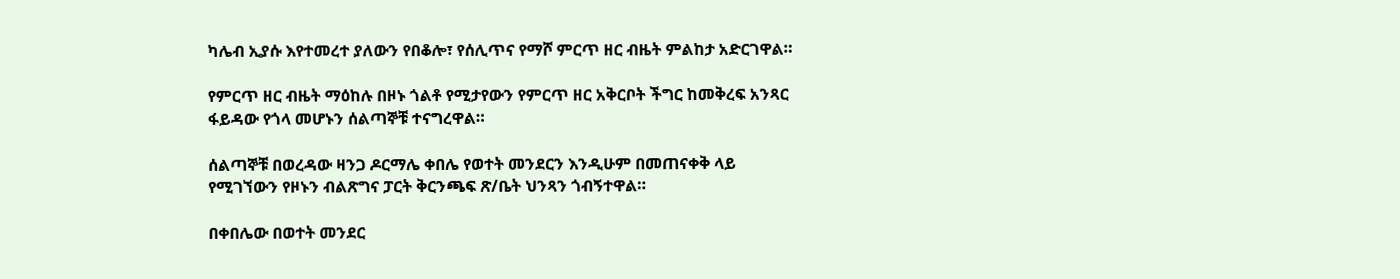ካሌብ ኢያሱ እየተመረተ ያለውን የበቆሎ፣ የሰሊጥና የማሾ ምርጥ ዘር ብዜት ምልከታ አድርገዋል።

የምርጥ ዘር ብዜት ማዕከሉ በዞኑ ጎልቶ የሚታየውን የምርጥ ዘር አቅርቦት ችግር ከመቅረፍ አንጻር ፋይዳው የጎላ መሆኑን ሰልጣኞቹ ተናግረዋል።

ሰልጣኞቹ በወረዳው ዛንጋ ዶርማሌ ቀበሌ የወተት መንደርን እንዲሁም በመጠናቀቅ ላይ የሚገኘውን የዞኑን ብልጽግና ፓርት ቅርንጫፍ ጽ/ቤት ህንጻን ጎብኝተዋል።

በቀበሌው በወተት መንደር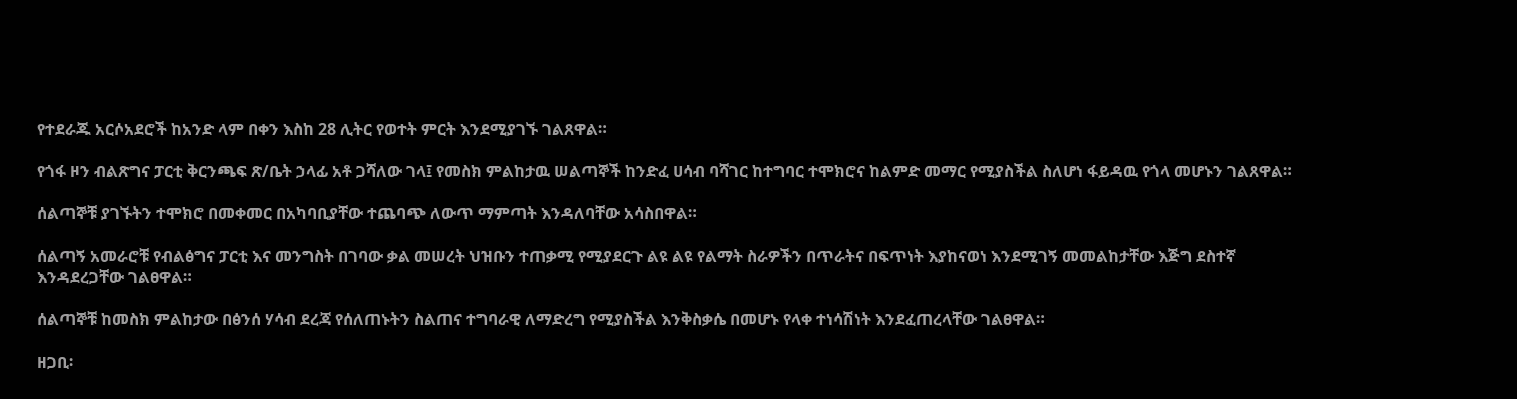የተደራጁ አርሶአደሮች ከአንድ ላም በቀን እስከ 28 ሊትር የወተት ምርት እንደሚያገኙ ገልጸዋል።

የጎፋ ዞን ብልጽግና ፓርቲ ቅርንጫፍ ጽ/ቤት ኃላፊ አቶ ጋሻለው ገላ፤ የመስክ ምልከታዉ ሠልጣኞች ከንድፈ ሀሳብ ባሻገር ከተግባር ተሞክሮና ከልምድ መማር የሚያስችል ስለሆነ ፋይዳዉ የጎላ መሆኑን ገልጸዋል።

ሰልጣኞቹ ያገኙትን ተሞክሮ በመቀመር በአካባቢያቸው ተጨባጭ ለውጥ ማምጣት እንዳለባቸው አሳስበዋል።

ሰልጣኝ አመራሮቹ የብልፅግና ፓርቲ እና መንግስት በገባው ቃል መሠረት ህዝቡን ተጠቃሚ የሚያደርጉ ልዩ ልዩ የልማት ስራዎችን በጥራትና በፍጥነት እያከናወነ እንደሚገኝ መመልከታቸው እጅግ ደስተኛ እንዳደረጋቸው ገልፀዋል።

ሰልጣኞቹ ከመስክ ምልከታው በፅንሰ ሃሳብ ደረጃ የሰለጠኑትን ስልጠና ተግባራዊ ለማድረግ የሚያስችል እንቅስቃሴ በመሆኑ የላቀ ተነሳሽነት እንደፈጠረላቸው ገልፀዋል።

ዘጋቢ፡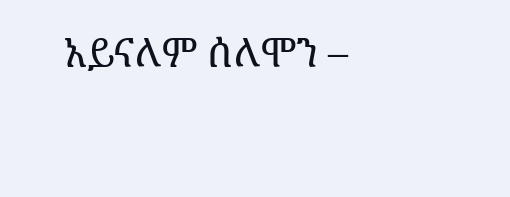አይናለም ሰለሞን –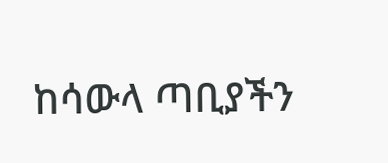ከሳውላ ጣቢያችን